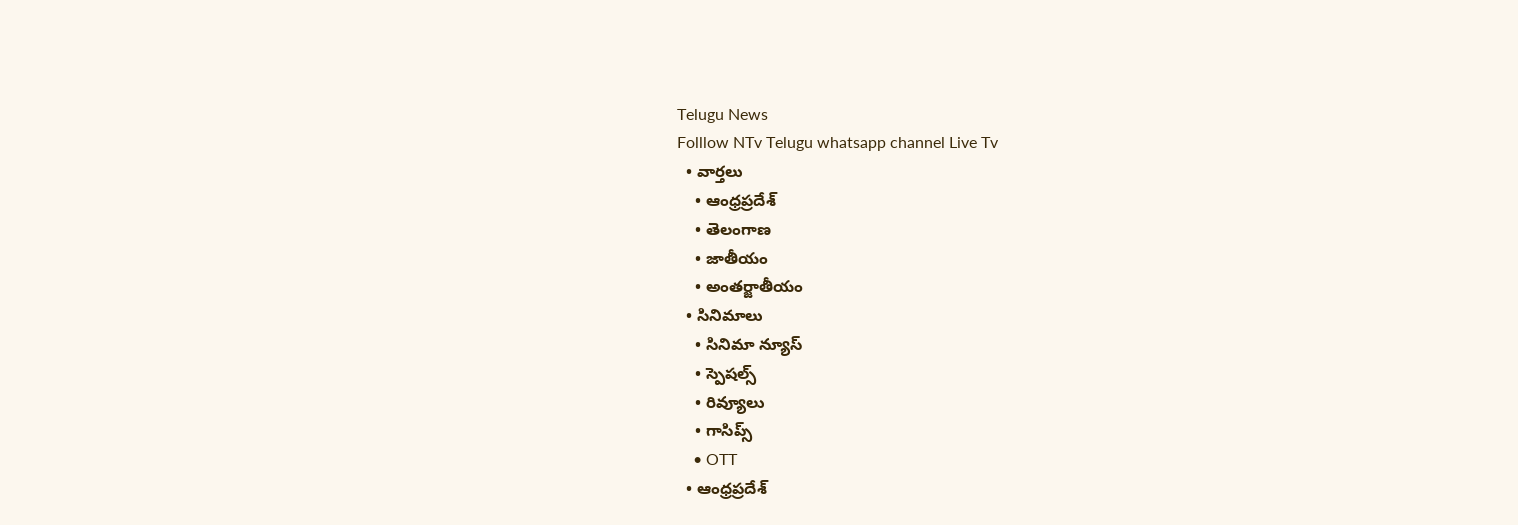Telugu News
Folllow NTv Telugu whatsapp channel Live Tv
  • వార్తలు
    • ఆంధ్రప్రదేశ్
    • తెలంగాణ
    • జాతీయం
    • అంతర్జాతీయం
  • సినిమాలు
    • సినిమా న్యూస్
    • స్పెషల్స్
    • రివ్యూలు
    • గాసిప్స్
    • OTT
  • ఆంధ్రప్రదేశ్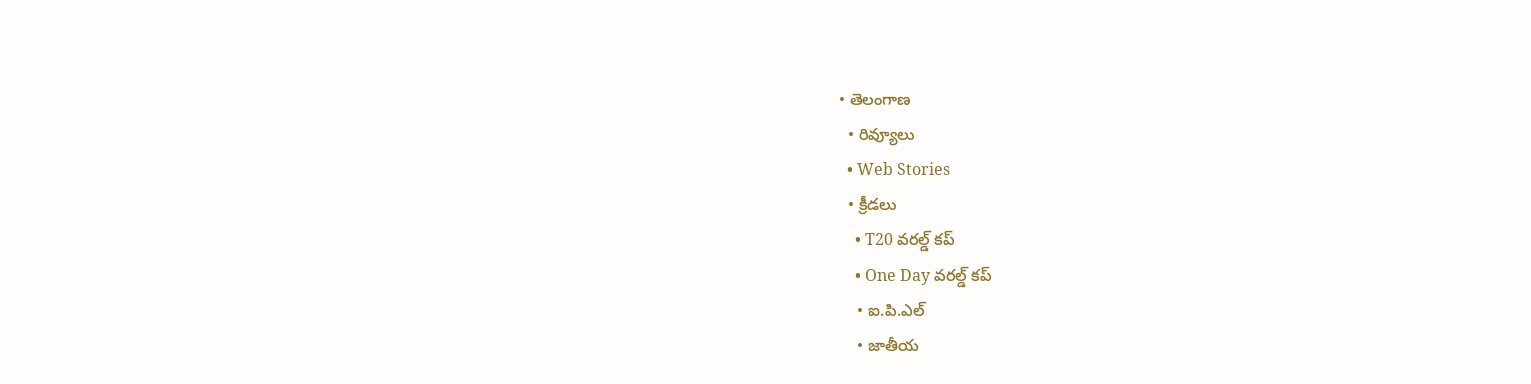• తెలంగాణ
  • రివ్యూలు
  • Web Stories
  • క్రీడలు
    • T20 వరల్డ్ కప్
    • One Day వరల్డ్ కప్
    • ఐ.పి.ఎల్
    • జాతీయ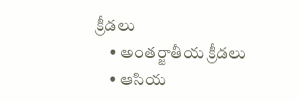క్రీడలు
    • అంతర్జాతీయ క్రీడలు
    • ఆసియ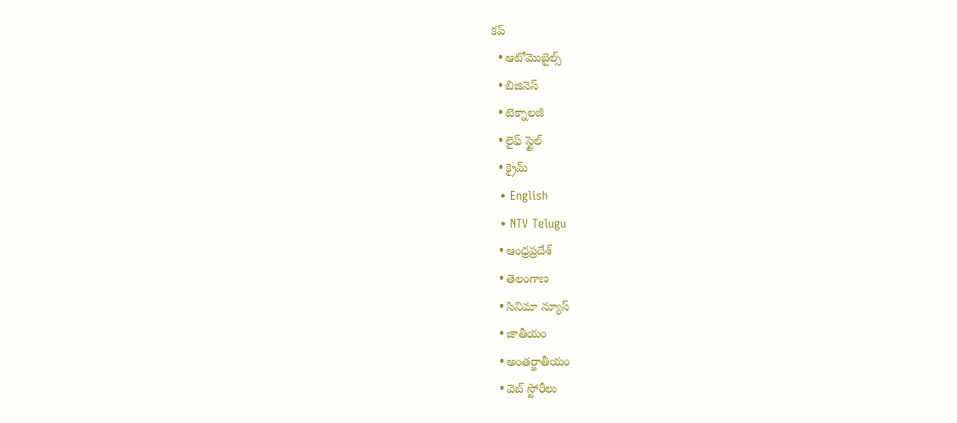కప్
  • ఆటోమొబైల్స్
  • బిజినెస్‌
  • టెక్నాలజీ
  • లైఫ్ స్టైల్
  • క్రైమ్
  • English
  • NTV Telugu
  • ఆంధ్రప్రదేశ్
  • తెలంగాణ
  • సినిమా న్యూస్
  • జాతీయం
  • అంతర్జాతీయం
  • వెబ్ స్టోరీలు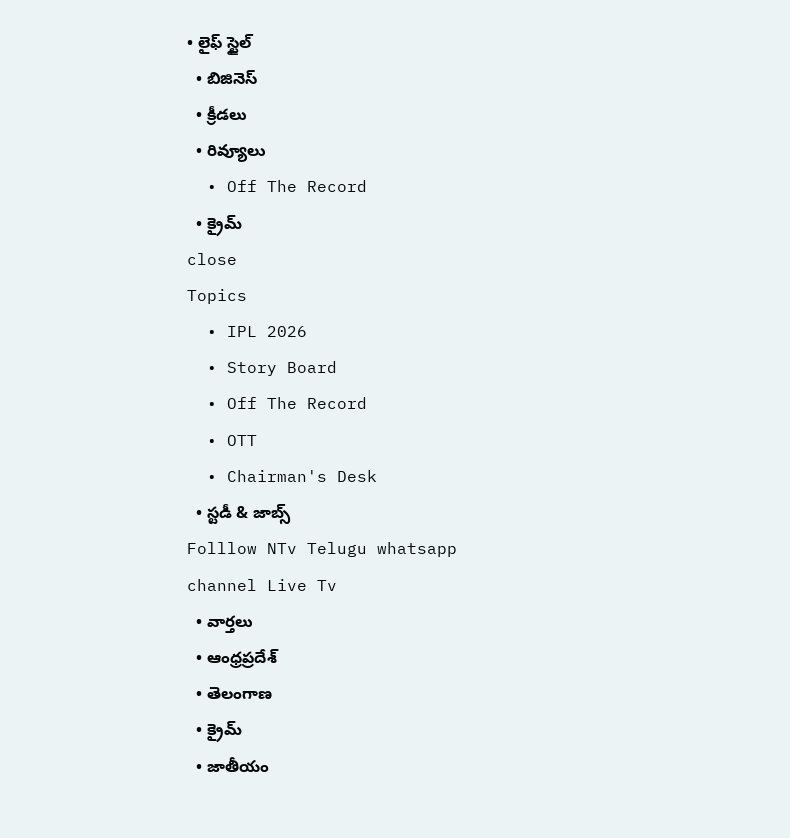• లైఫ్ స్టైల్
  • బిజినెస్‌
  • క్రీడలు
  • రివ్యూలు
  • Off The Record
  • క్రైమ్
close
Topics
  • IPL 2026
  • Story Board
  • Off The Record
  • OTT
  • Chairman's Desk
  • స్టడీ & జాబ్స్
Folllow NTv Telugu whatsapp channel Live Tv
  • వార్తలు
  • ఆంధ్రప్రదేశ్
  • తెలంగాణ
  • క్రైమ్
  • జాతీయం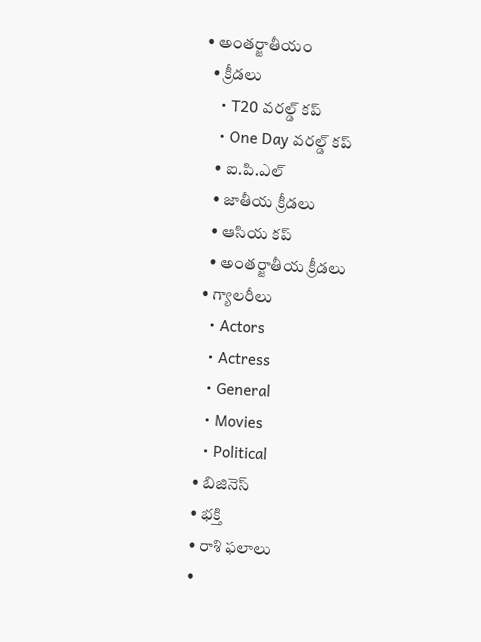• అంతర్జాతీయం
  • క్రీడలు
    • T20 వరల్డ్ కప్
    • One Day వరల్డ్ కప్
    • ఐ.పి.ఎల్
    • జాతీయ క్రీడలు
    • ఆసియ కప్
    • అంతర్జాతీయ క్రీడలు
  • గ్యాలరీలు
    • Actors
    • Actress
    • General
    • Movies
    • Political
  • బిజినెస్‌
  • భక్తి
  • రాశి ఫలాలు
  •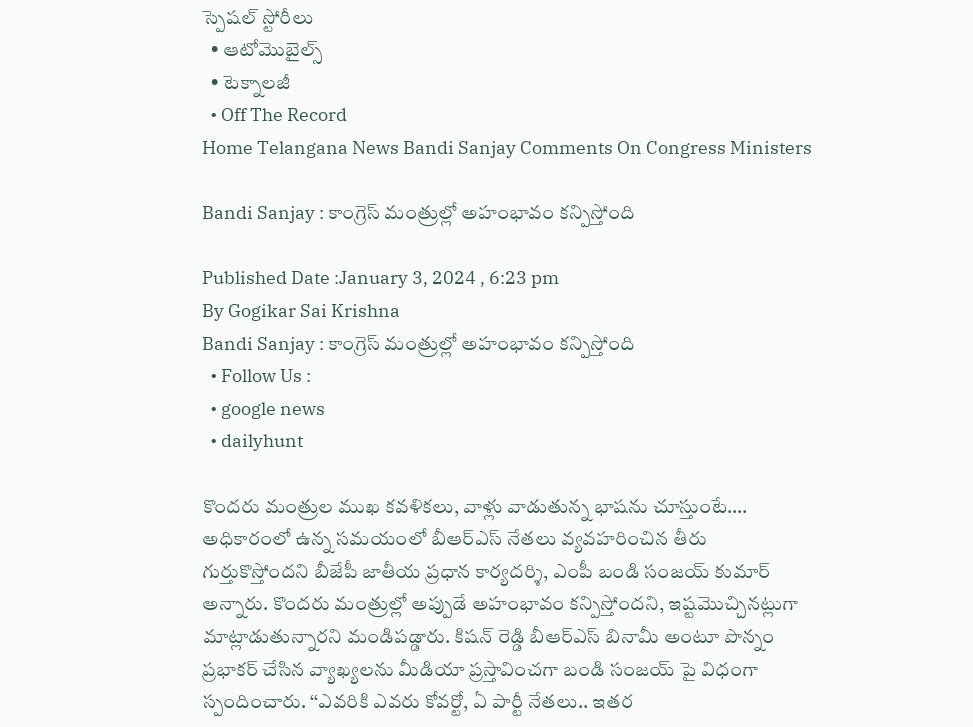స్పెషల్‌ స్టోరీలు
  • ఆటోమొబైల్స్
  • టెక్నాలజీ
  • Off The Record
Home Telangana News Bandi Sanjay Comments On Congress Ministers

Bandi Sanjay : కాంగ్రెస్ మంత్రుల్లో అహంభావం కన్పిస్తోంది

Published Date :January 3, 2024 , 6:23 pm
By Gogikar Sai Krishna
Bandi Sanjay : కాంగ్రెస్ మంత్రుల్లో అహంభావం కన్పిస్తోంది
  • Follow Us :
  • google news
  • dailyhunt

కొందరు మంత్రుల ముఖ కవళికలు, వాళ్లు వాడుతున్న భాషను చూస్తుంటే…. అధికారంలో ఉన్న సమయంలో బీఆర్ఎస్ నేతలు వ్యవహరించిన తీరు గుర్తుకొస్తోందని బీజేపీ జాతీయ ప్రధాన కార్యదర్శి, ఎంపీ బండి సంజయ్ కుమార్ అన్నారు. కొందరు మంత్రుల్లో అప్పుడే అహంభావం కన్పిస్తోందని, ఇష్టమొచ్చినట్లుగా మాట్లాడుతున్నారని మండిపడ్డారు. కిషన్ రెడ్డి బీఆర్ఎస్ బినామీ అంటూ పొన్నం ప్రభాకర్ చేసిన వ్యాఖ్యలను మీడియా ప్రస్తావించగా బండి సంజయ్ పై విధంగా స్పందించారు. ‘‘ఎవరికి ఎవరు కోవర్టో, ఏ పార్టీ నేతలు.. ఇతర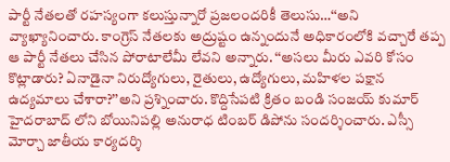పార్టీ నేతలతో రహస్యంగా కలుస్తున్నారో ప్రజలందరికీ తెలుసు…‘‘అని వ్యాఖ్యానించారు. కాంగ్రెస్ నేతలకు అద్రుష్టం ఉన్నందునే అధికారంలోకి వచ్చారే తప్ప ఆ పార్టీ నేతలు చేసిన పోరాటాలేమీ లేవని అన్నారు. ‘‘అసలు మీరు ఎవరి కోసం కొట్లాడారు? ఏనాడైనా నిరుద్యోగులు, రైతులు, ఉద్యోగులు, మహిళల పక్షాన ఉద్యమాలు చేశారా?’’అని ప్రశ్నించారు. కొద్దిసేపటి క్రితం బండి సంజయ్ కుమార్ హైదరాబాద్ లోని బోయినిపల్లి అనురాధ టింబర్ డిపోను సందర్శించారు. ఎస్సీ మోర్చా జాతీయ కార్యదర్శి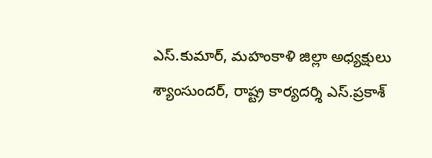ఎస్.కుమార్, మహంకాళి జిల్లా అధ్యక్షులు శ్యాంసుందర్, రాష్ట్ర కార్యదర్శి ఎస్.ప్రకాశ్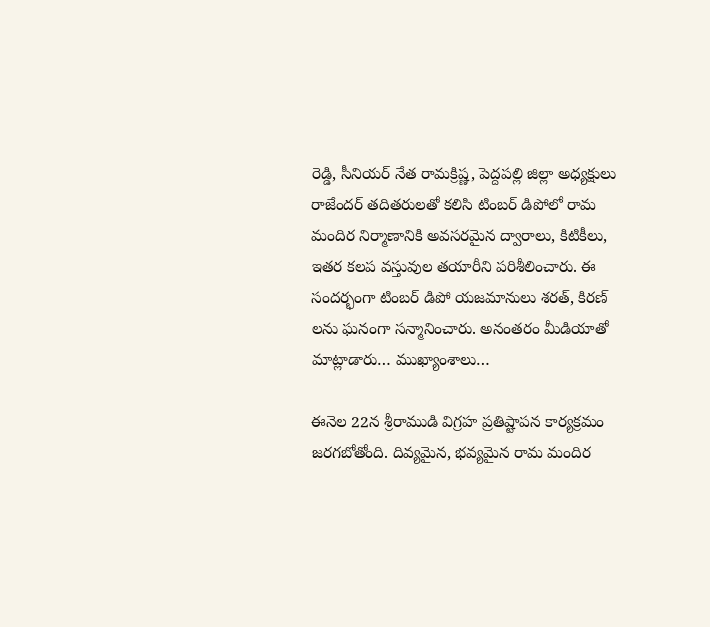రెడ్డి, సీనియర్ నేత రామక్రిష్ణ, పెద్దపల్లి జిల్లా అధ్యక్షులు రాజేందర్ తదితరులతో కలిసి టింబర్ డిపోలో రామ మందిర నిర్మాణానికి అవసరమైన ద్వారాలు, కిటికీలు, ఇతర కలప వస్తువుల తయారీని పరిశీలించారు. ఈ సందర్భంగా టింబర్ డిపో యజమానులు శరత్, కిరణ్ లను ఘనంగా సన్మానించారు. అనంతరం మీడియాతో మాట్లాడారు… ముఖ్యాంశాలు…

ఈనెల 22న శ్రీరాముడి విగ్రహ ప్రతిష్టాపన కార్యక్రమం జరగబోతోంది. దివ్యమైన, భవ్యమైన రామ మందిర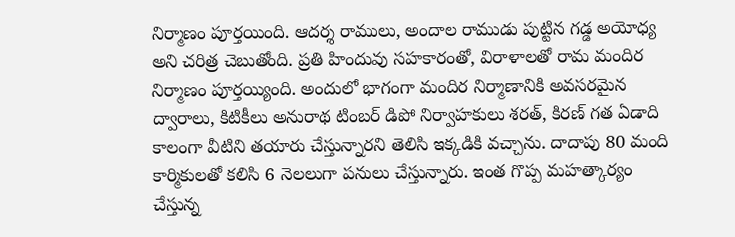నిర్మాణం పూర్తయింది. ఆదర్శ రాములు, అందాల రాముడు పుట్టిన గడ్డ అయోధ్య అని చరిత్ర చెబుతోంది. ప్రతి హిందువు సహకారంతో, విరాళాలతో రామ మందిర నిర్మాణం పూర్తయ్యింది. అందులో భాగంగా మందిర నిర్మాణానికి అవసరమైన ద్వారాలు, కిటికీలు అనురాథ టింబర్ డిపో నిర్వాహకులు శరత్, కిరణ్ గత ఏడాది కాలంగా వీటిని తయారు చేస్తున్నారని తెలిసి ఇక్కడికి వచ్చాను. దాదాపు 80 మంది కార్మికులతో కలిసి 6 నెలలుగా పనులు చేస్తున్నారు. ఇంత గొప్ప మహత్కార్యం చేస్తున్న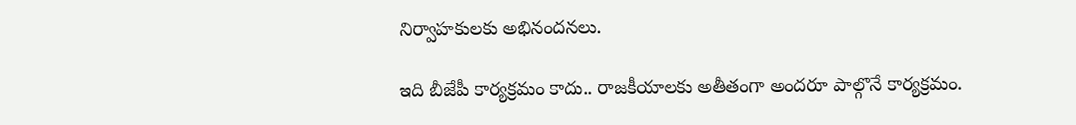నిర్వాహకులకు అభినందనలు.

ఇది బీజేపీ కార్యక్రమం కాదు.. రాజకీయాలకు అతీతంగా అందరూ పాల్గొనే కార్యక్రమం.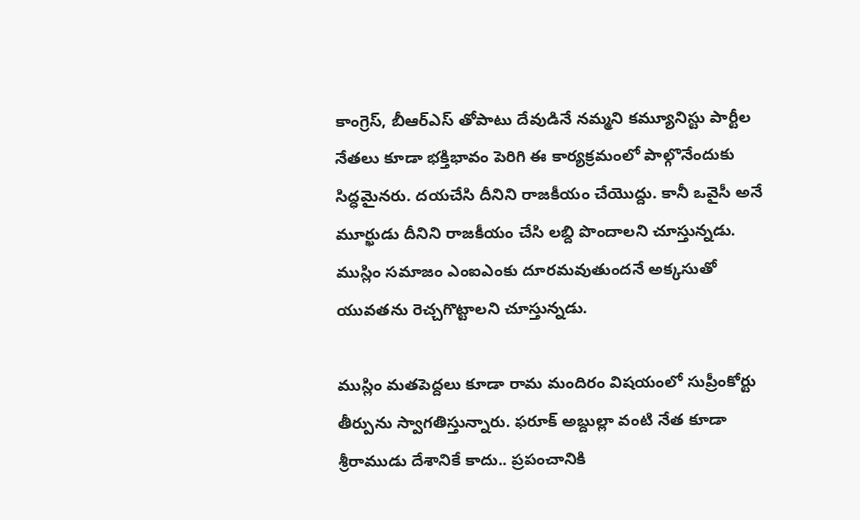కాంగ్రెస్, బీఆర్ఎస్ తోపాటు దేవుడినే నమ్మని కమ్యూనిస్టు పార్టీల నేతలు కూడా భక్తిభావం పెరిగి ఈ కార్యక్రమంలో పాల్గొనేందుకు సిద్ధమైనరు. దయచేసి దీనిని రాజకీయం చేయొద్దు. కానీ ఒవైసీ అనే మూర్ఖుడు దీనిని రాజకీయం చేసి లబ్ది పొందాలని చూస్తున్నడు. ముస్లిం సమాజం ఎంఐఎంకు దూరమవుతుందనే అక్కసుతో యువతను రెచ్చగొట్టాలని చూస్తున్నడు.

ముస్లిం మతపెద్దలు కూడా రామ మందిరం విషయంలో సుప్రీంకోర్టు తీర్పును స్వాగతిస్తున్నారు. ఫరూక్ అబ్దుల్లా వంటి నేత కూడా శ్రీరాముడు దేశానికే కాదు.. ప్రపంచానికి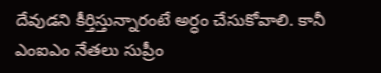దేవుడని కీర్తిస్తున్నారంటే అర్ధం చేసుకోవాలి. కానీ ఎంఐఎం నేతలు సుప్రీం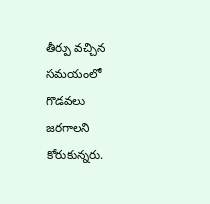తీర్పు వచ్చిన సమయంలో గొడవలు జరగాలని కోరుకున్నరు.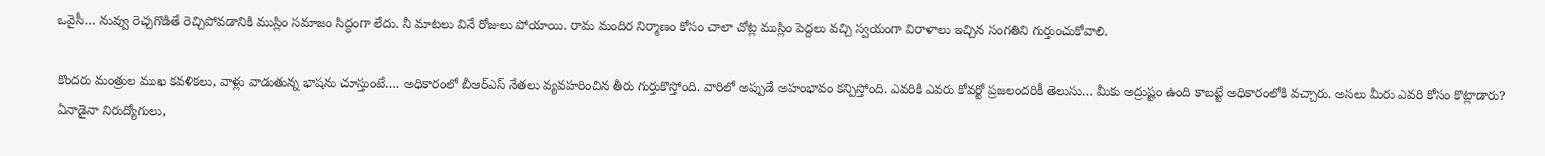ఒవైసీ… నువ్వు రెచ్చగొడితే రెచ్చిపోవడానికి ముస్లిం సమాజం సిద్ధంగా లేదు. నీ మాటలు వినే రోజులు పోయాయి. రామ మందిర నిర్మాణం కోసం చాలా చోట్ల ముస్లిం పెద్దలు వచ్చి స్వయంగా విరాళాలు ఇచ్చిన సంగతిని గుర్తుంచుకోవాలి.

కొందరు మంత్రుల ముఖ కవళికలు, వాళ్లు వాడుతున్న భాషను చూస్తుంటే…. అధికారంలో బీఆర్ఎస్ నేతలు వ్యవహరించిన తీరు గుర్తుకొస్తోంది. వారిలో అప్పుడే అహంభావం కన్పిస్తోంది. ఎవరికి ఎవరు కోవర్టో ప్రజలందరికీ తెలుసు… మీకు అద్రుష్టం ఉంది కాబట్టే అధికారంలోకి వచ్చారు. అసలు మీరు ఎవరి కోసం కొట్లాడారు? ఏనాడైనా నిరుద్యోగులు,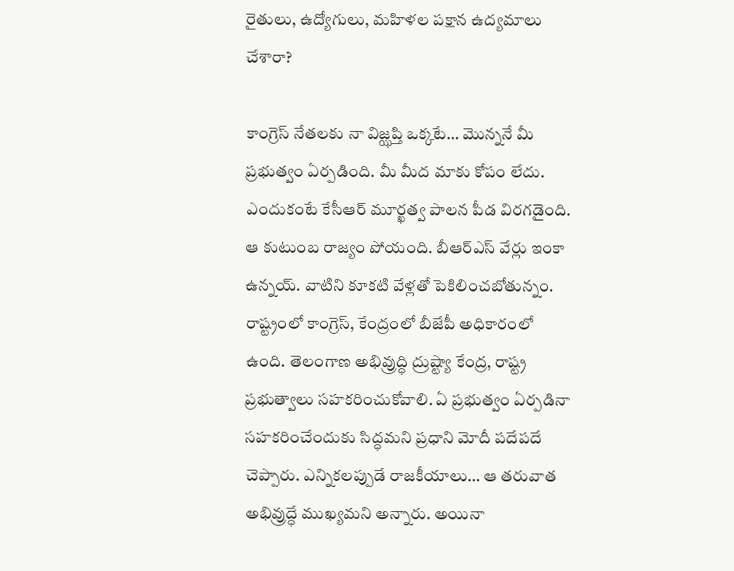రైతులు, ఉద్యోగులు, మహిళల పక్షాన ఉద్యమాలు చేశారా?

కాంగ్రెస్ నేతలకు నా విజ్ఝప్తి ఒక్కటే… మొన్ననే మీ ప్రభుత్వం ఏర్పడింది. మీ మీద మాకు కోపం లేదు. ఎందుకంటే కేసీఆర్ మూర్ఖత్వ పాలన పీడ విరగడైంది. ఆ కుటుంబ రాజ్యం పోయంది. బీఆర్ఎస్ వేర్లు ఇంకా ఉన్నయ్. వాటిని కూకటి వేళ్లతో పెకిలించబోతున్నం. రాష్ట్రంలో కాంగ్రెస్, కేంద్రంలో బీజేపీ అధికారంలో ఉంది. తెలంగాణ అభివ్రుద్ధి ద్రుష్ట్యా కేంద్ర, రాష్ట్ర ప్రభుత్వాలు సహకరించుకోవాలి. ఏ ప్రభుత్వం ఏర్పడినా సహకరించేందుకు సిద్ధమని ప్రధాని మోదీ పదేపదే చెప్పారు. ఎన్నికలప్పుడే రాజకీయాలు… ఆ తరువాత అభివ్రుద్ధే ముఖ్యమని అన్నారు. అయినా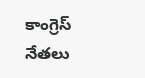కాంగ్రెస్ నేతలు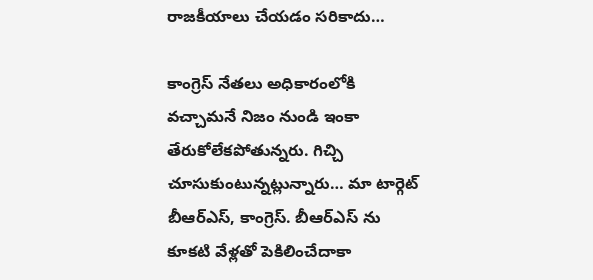రాజకీయాలు చేయడం సరికాదు…

కాంగ్రెస్ నేతలు అధికారంలోకి వచ్చామనే నిజం నుండి ఇంకా తేరుకోలేకపోతున్నరు. గిచ్చి చూసుకుంటున్నట్లున్నారు… మా టార్గెట్ బీఆర్ఎస్, కాంగ్రెస్. బీఆర్ఎస్ ను కూకటి వేళ్లతో పెకిలించేదాకా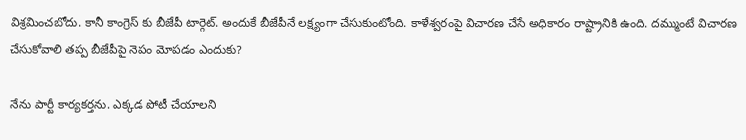విశ్రమించబోదు. కానీ కాంగ్రెస్ కు బీజేపీ టార్గెట్. అందుకే బీజేపీనే లక్ష్యంగా చేసుకుంటోంది. కాళేశ్వరంపై విచారణ చేసే అధికారం రాష్ట్రానికి ఉంది. దమ్ముంటే విచారణ చేసుకోవాలి తప్ప బీజేపీపై నెపం మోపడం ఎందుకు?

నేను పార్టీ కార్యకర్తను. ఎక్కడ పోటీ చేయాలని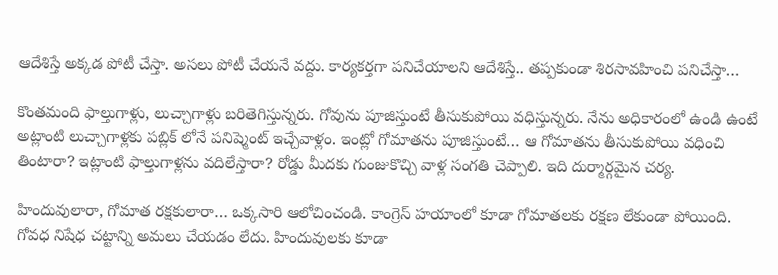ఆదేశిస్తే అక్కడ పోటీ చేస్తా. అసలు పోటీ చేయనే వద్దు. కార్యకర్తగా పనిచేయాలని ఆదేశిస్తే.. తప్పకుండా శిరసావహించి పనిచేస్తా…

కొంతమంది ఫాల్తుగాళ్లు, లుచ్చాగాళ్లు బరితెగిస్తున్నరు. గోవును పూజిస్తుంటే తీసుకుపోయి వధిస్తున్నరు. నేను అధికారంలో ఉండి ఉంటే అట్లాంటి లుచ్చాగాళ్లకు పబ్లిక్ లోనే పనిష్మెంట్ ఇచ్చేవాళ్లం. ఇంట్లో గోమాతను పూజిస్తుంటే… ఆ గోమాతను తీసుకుపోయి వధించి తింటారా? ఇట్లాంటి ఫాల్తుగాళ్లను వదిలేస్తారా? రోడ్డు మీదకు గుంజుకొచ్చి వాళ్ల సంగతి చెప్పాలి. ఇది దుర్మార్గమైన చర్య.

హిందువులారా, గోమాత రక్షకులారా… ఒక్కసారి ఆలోచించండి. కాంగ్రెస్ హయాంలో కూడా గోమాతలకు రక్షణ లేకుండా పోయింది. గోవధ నిషేధ చట్టాన్ని అమలు చేయడం లేదు. హిందువులకు కూడా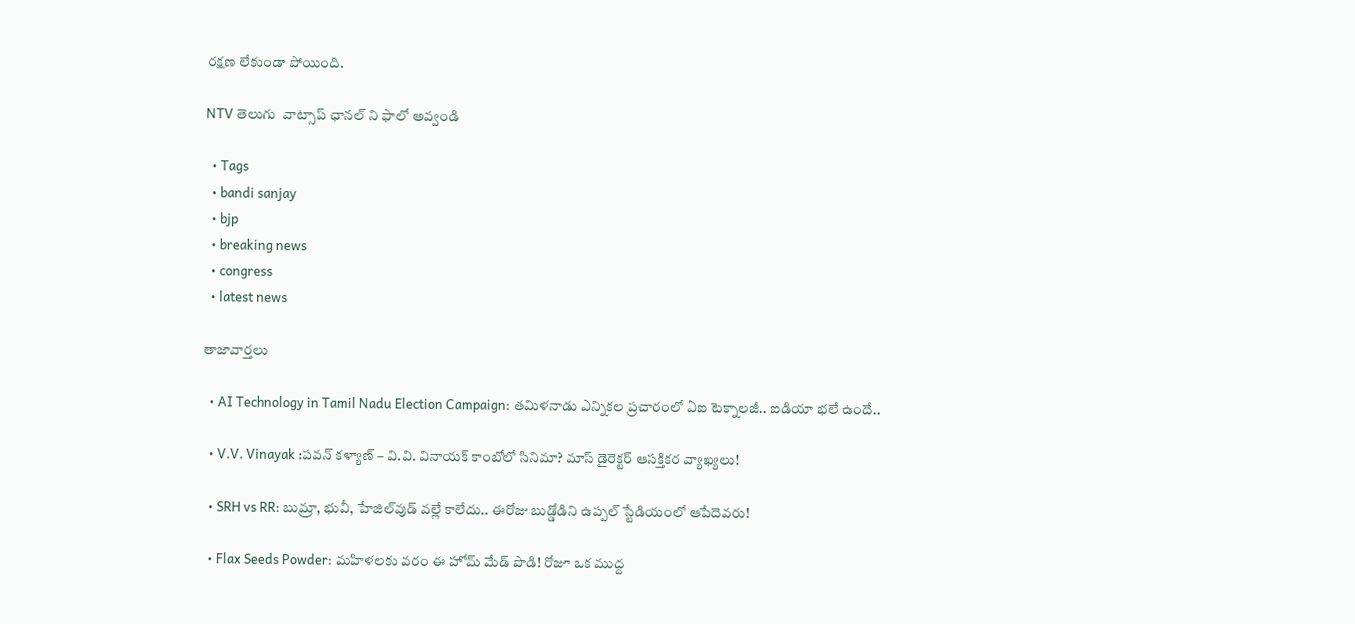రక్షణ లేకుండా పోయింది.

NTV తెలుగు  వాట్సాప్ ఛానల్ ని ఫాలో అవ్వండి

  • Tags
  • bandi sanjay
  • bjp
  • breaking news
  • congress
  • latest news

తాజావార్తలు

  • AI Technology in Tamil Nadu Election Campaign: తమిళనాడు ఎన్నికల ప్రచారంలో ఏఐ టెక్నాలజీ.. ఐడియా భలే ఉందే..

  • V.V. Vinayak :పవన్ కళ్యాణ్ – వి.వి. వినాయక్ కాంబోలో సినిమా? మాస్ డైరెక్టర్ ఆసక్తికర వ్యాఖ్యలు!

  • SRH vs RR: బుమ్రా, భువీ, హేజిల్‌వుడ్‌ వల్లే కాలేదు.. ఈరోజు బుడ్డోడిని ఉప్పల్ స్టేడియంలో ఆపేదెవరు!

  • Flax Seeds Powder: మహిళలకు వరం ఈ హోమ్ మేడ్ పొడి! రోజూ ఒక ముద్ద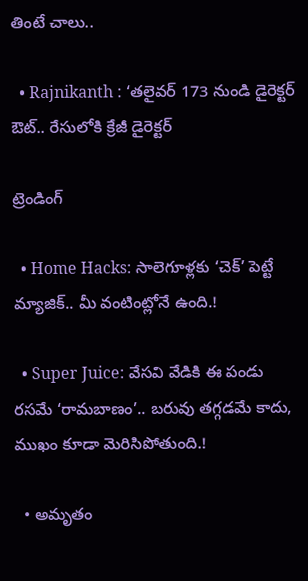తింటే చాలు..

  • Rajnikanth : ‘తలైవర్ 173 నుండి డైరెక్టర్ ఔట్.. రేసులోకి క్రేజీ డైరెక్టర్

ట్రెండింగ్‌

  • Home Hacks: సాలెగూళ్లకు ‘చెక్’ పెట్టే మ్యాజిక్.. మీ వంటింట్లోనే ఉంది.!

  • Super Juice: వేసవి వేడికి ఈ పండు రసమే ‘రామబాణం’.. బరువు తగ్గడమే కాదు, ముఖం కూడా మెరిసిపోతుంది.!

  • అమృతం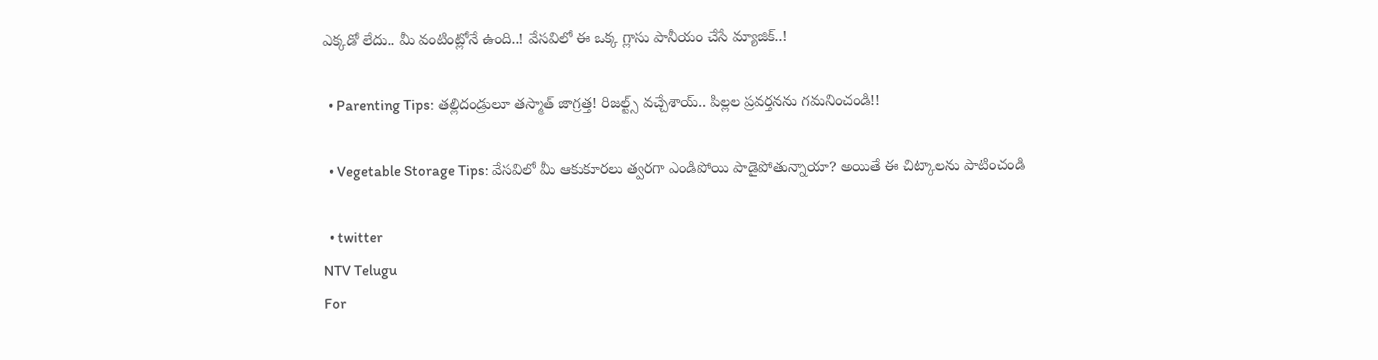ఎక్కడో లేదు.. మీ వంటింట్లోనే ఉంది..! వేసవిలో ఈ ఒక్క గ్లాసు పానీయం చేసే మ్యాజిక్..!

  • Parenting Tips: తల్లిదండ్రులూ తస్మాత్ జాగ్రత్త! రిజల్ట్స్ వచ్చేశాయ్.. పిల్లల ప్రవర్తనను గమనించండి!!

  • Vegetable Storage Tips: వేసవిలో మీ ఆకుకూరలు త్వరగా ఎండిపోయి పాడైపోతున్నాయా? అయితే ఈ చిట్కాలను పాటించండి

  • twitter
NTV Telugu
For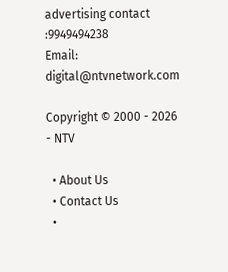advertising contact :9949494238
Email: digital@ntvnetwork.com

Copyright © 2000 - 2026 - NTV

  • About Us
  • Contact Us
  •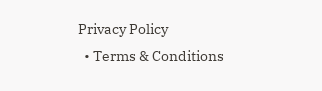Privacy Policy
  • Terms & Conditions